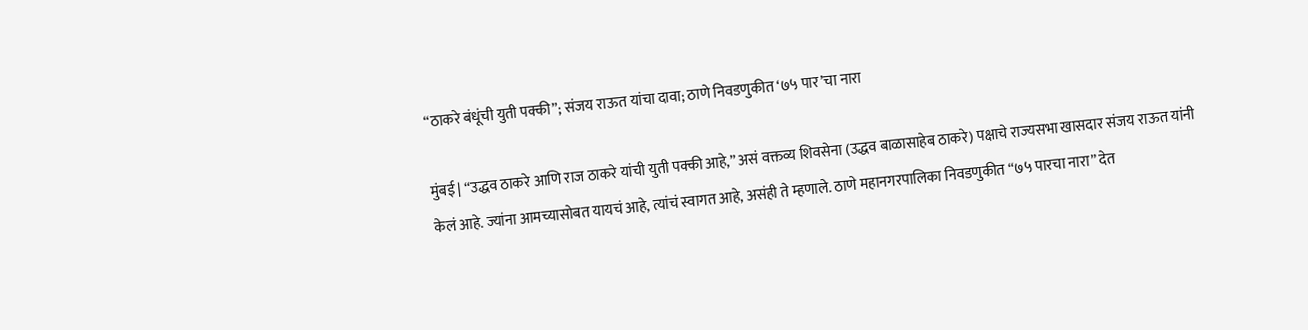“ठाकरे बंधूंची युती पक्की”; संजय राऊत यांचा दावा; ठाणे निवडणुकीत ‘७५ पार’चा नारा

मुंबई | “उद्धव ठाकरे आणि राज ठाकरे यांची युती पक्की आहे,” असं वक्तव्य शिवसेना (उद्धव बाळासाहेब ठाकरे) पक्षाचे राज्यसभा खासदार संजय राऊत यांनी केलं आहे. ज्यांना आमच्यासोबत यायचं आहे, त्यांचं स्वागत आहे, असंही ते म्हणाले. ठाणे महानगरपालिका निवडणुकीत “७५ पारचा नारा” देत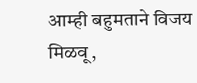आम्ही बहुमताने विजय मिळवू,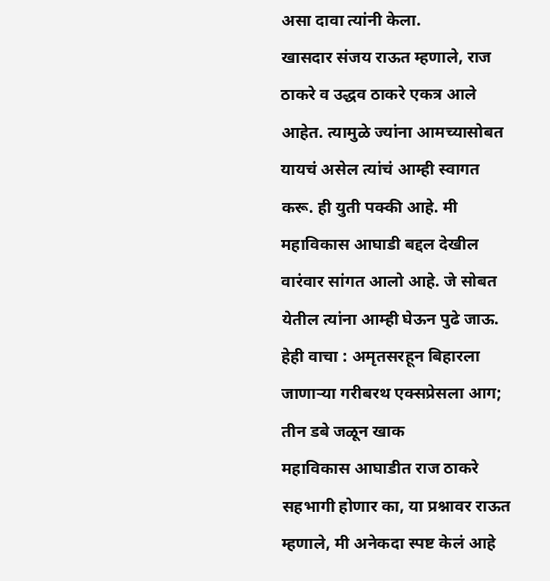असा दावा त्यांनी केला.
खासदार संजय राऊत म्हणाले, राज ठाकरे व उद्धव ठाकरे एकत्र आले आहेत. त्यामुळे ज्यांना आमच्यासोबत यायचं असेल त्यांचं आम्ही स्वागत करू. ही युती पक्की आहे. मी महाविकास आघाडी बद्दल देखील वारंवार सांगत आलो आहे. जे सोबत येतील त्यांना आम्ही घेऊन पुढे जाऊ.
हेही वाचा : अमृतसरहून बिहारला जाणाऱ्या गरीबरथ एक्सप्रेसला आग; तीन डबे जळून खाक
महाविकास आघाडीत राज ठाकरे सहभागी होणार का, या प्रश्नावर राऊत म्हणाले, मी अनेकदा स्पष्ट केलं आहे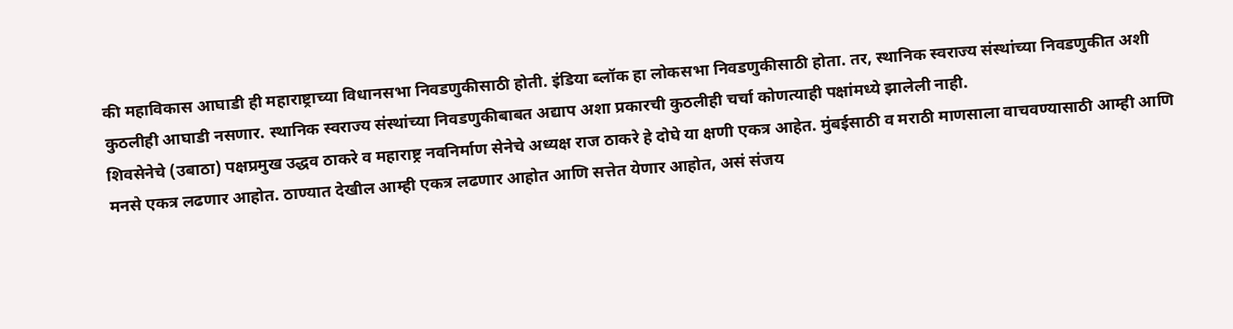की महाविकास आघाडी ही महाराष्ट्राच्या विधानसभा निवडणुकीसाठी होती. इंडिया ब्लॉक हा लोकसभा निवडणुकीसाठी होता. तर, स्थानिक स्वराज्य संस्थांच्या निवडणुकीत अशी कुठलीही आघाडी नसणार. स्थानिक स्वराज्य संस्थांच्या निवडणुकीबाबत अद्याप अशा प्रकारची कुठलीही चर्चा कोणत्याही पक्षांमध्ये झालेली नाही.
शिवसेनेचे (उबाठा) पक्षप्रमुख उद्धव ठाकरे व महाराष्ट्र नवनिर्माण सेनेचे अध्यक्ष राज ठाकरे हे दोघे या क्षणी एकत्र आहेत. मुंबईसाठी व मराठी माणसाला वाचवण्यासाठी आम्ही आणि मनसे एकत्र लढणार आहोत. ठाण्यात देखील आम्ही एकत्र लढणार आहोत आणि सत्तेत येणार आहोत, असं संजय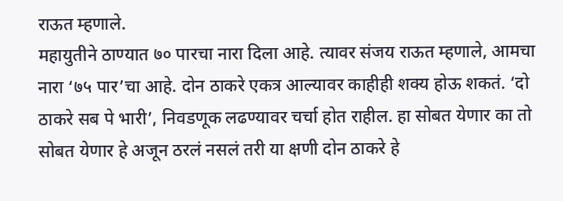राऊत म्हणाले.
महायुतीने ठाण्यात ७० पारचा नारा दिला आहे. त्यावर संजय राऊत म्हणाले, आमचा नारा ‘७५ पार’चा आहे. दोन ठाकरे एकत्र आल्यावर काहीही शक्य होऊ शकतं. ‘दो ठाकरे सब पे भारी’, निवडणूक लढण्यावर चर्चा होत राहील. हा सोबत येणार का तो सोबत येणार हे अजून ठरलं नसलं तरी या क्षणी दोन ठाकरे हे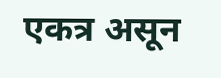एकत्र असून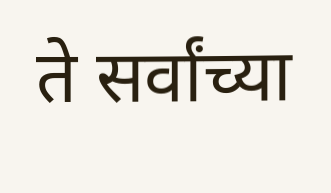ते सर्वांच्या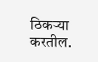ठिकऱ्या करतील.